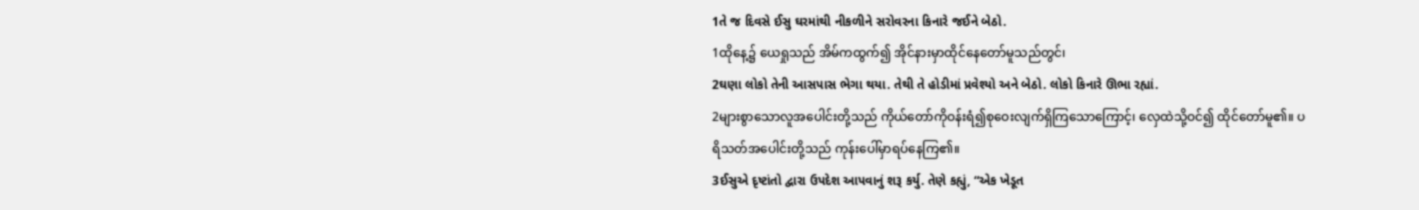1તે જ દિવસે ઈસુ ઘરમાંથી નીકળીને સરોવરના કિનારે જઈને બેઠો.
1ထိုနေ့၌ ယေရှုသည် အိမ်ကထွက်၍ အိုင်နားမှာထိုင်နေတော်မူသည်တွင်၊
2ઘણા લોકો તેની આસપાસ ભેગા થયા. તેથી તે હોડીમાં પ્રવેશ્યો અને બેઠો. લોકો કિનારે ઊભા રહ્યાં.
2များစွာသောလူအပေါင်းတို့သည် ကိုယ်တော်ကိုဝန်းရံ၍စုဝေးလျက်ရှိကြသောကြောင့်၊ လှေထဲသို့ဝင်၍ ထိုင်တော်မူ၏။ ပရိသတ်အပေါင်းတို့သည် ကုန်းပေါ်မှာရပ်နေကြ၏။
3ઈસુએ દૃષ્ટાંતો દ્વારા ઉપદેશ આપવાનું શરૂ કર્યુ. તેણે કહ્યું, “એક ખેડૂત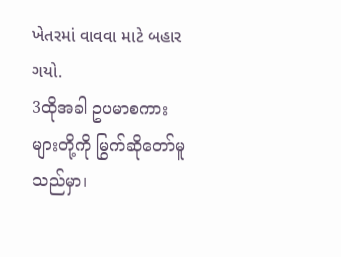ખેતરમાં વાવવા માટે બહાર ગયો.
3ထိုအခါ ဥပမာစကားများတို့ကို မြွက်ဆိုတော်မူသည်မှာ၊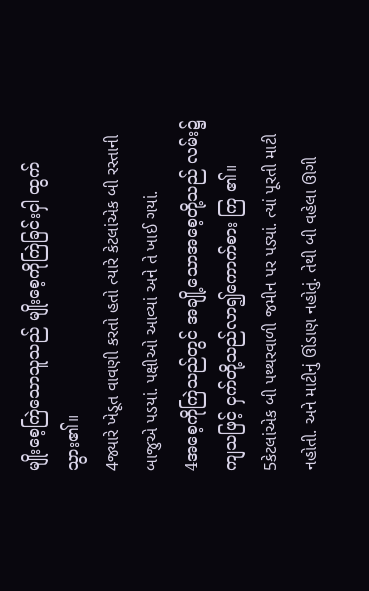မျိုးစေ့ကြဲသောသူသည် မျိုးစေ့ကိုကြဲခြင်းငှါ ထွက်သွား၏။
4જ્યારે ખેડૂત વાવણી કરતો હતો ત્યારે કેટલાંએક બી રસ્તાની બાજુએ પડયાં. પક્ષીઓ આવ્યાં અને તે ખાઈ ગયાં.
4အစေ့ကိုကြဲသည်တွင် အချို့သောအစေ့တို့သည် လမ်း၌ကျသဖြင့် ငှက်တို့သည်လာ၍ကောက်စား ကြ ၏။
5કેટલાંએક બી પથ્થરવાળી જમીન પર પડ્યાં. ત્યાં પૂરતી માટી નહોતી. અને માટીનું ઊંડાણ નહોતું. તેથી બી વહેલા ઊગી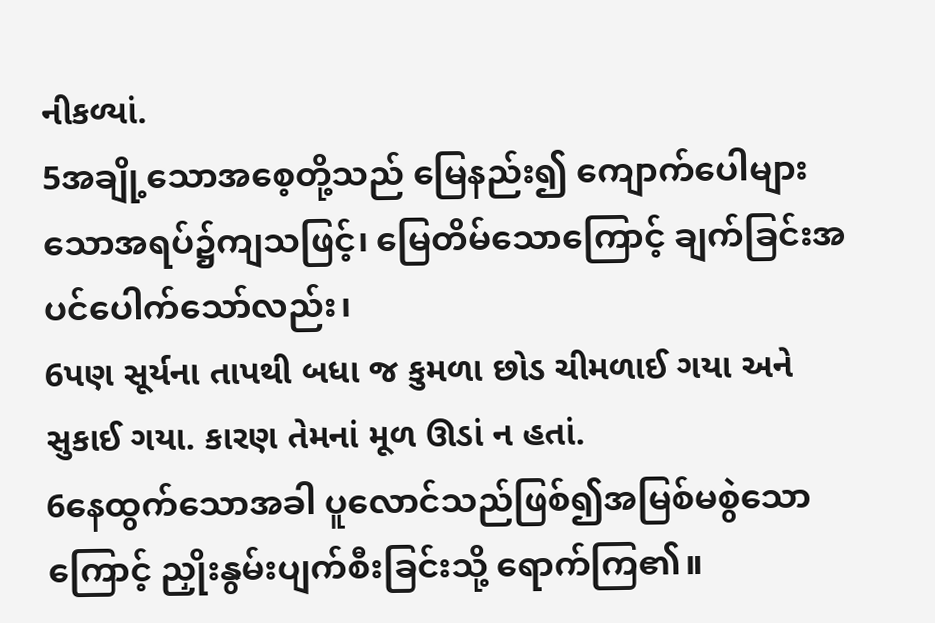નીકળ્યાં.
5အချို့သောအစေ့တို့သည် မြေနည်း၍ ကျောက်ပေါများသောအရပ်၌ကျသဖြင့်၊ မြေတိမ်သောကြောင့် ချက်ခြင်းအပင်ပေါက်သော်လည်း၊
6પણ સૂર્યના તાપથી બધા જ કુમળા છોડ ચીમળાઈ ગયા અને સુકાઈ ગયા. કારણ તેમનાં મૂળ ઊડાં ન હતાં.
6နေထွက်သောအခါ ပူလောင်သည်ဖြစ်၍အမြစ်မစွဲသောကြောင့် ညှိုးနွမ်းပျက်စီးခြင်းသို့ ရောက်ကြ၏။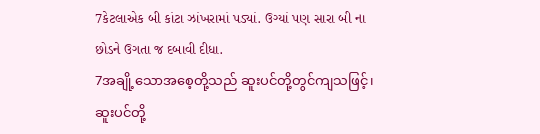7કેટલાએક બી કાંટા ઝાંખરામાં પડ્યાં. ઉગ્યાં પણ સારા બી ના છોડને ઉગતા જ દબાવી દીધા.
7အချို့သောအစေ့တို့သည် ဆူးပင်တို့တွင်ကျသဖြင့်၊ ဆူးပင်တို့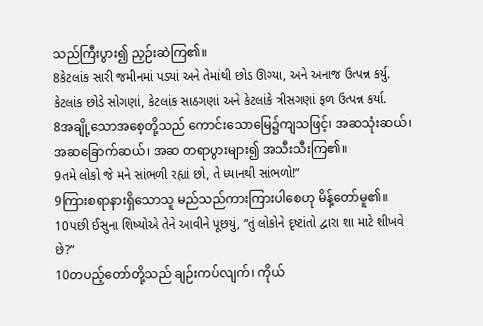သည်ကြီးပွား၍ ညှဉ်းဆဲကြ၏။
8કેટલાંક સારી જમીનમાં પડ્યાં અને તેમાંથી છોડ ઊગ્યા, અને અનાજ ઉત્પન્ન કર્યુ. કેટલાંક છોડે સોગણાં, કેટલાંક સાઠગણાં અને કેટલાંકે ત્રીસગણાં ફળ ઉત્પન્ન કર્યા.
8အချို့သောအစေ့တို့သည် ကောင်းသောမြေ၌ကျသဖြင့်၊ အဆသုံးဆယ်၊ အဆခြောက်ဆယ်၊ အဆ တရာပွားများ၍ အသီးသီးကြ၏။
9તમે લોકો જે મને સાંભળી રહ્યાં છો, તે ધ્યાનથી સાંભળો!”
9ကြားစရာနားရှိသောသူ မည်သည်ကားကြားပါစေဟု မိန့်တော်မူ၏။
10પછી ઈસુના શિષ્યોએ તેને આવીને પૂછયું, “તું લોકોને દૃષ્ટાંતો દ્વારા શા માટે શીખવે છે?”
10တပည့်တော်တို့သည် ချဉ်းကပ်လျက်၊ ကိုယ်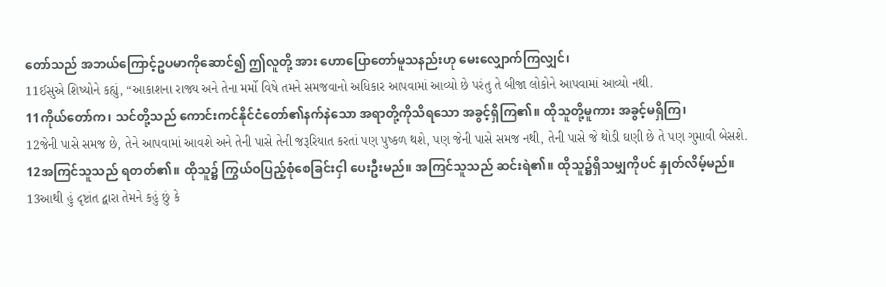တော်သည် အဘယ်ကြောင့်ဥပမာကိုဆောင်၍ ဤလူတို့ အား ဟောပြောတော်မူသနည်းဟု မေးလျှောက်ကြလျှင်၊
11ઈસુએ શિષ્યોને કહ્યું, “આકાશના રાજ્ય અને તેના મર્મો વિષે તમને સમજવાનો અધિકાર આપવામાં આવ્યો છે પરંતુ તે બીજા લોકોને આપવામાં આવ્યો નથી.
11ကိုယ်တော်က၊ သင်တို့သည် ကောင်းကင်နိုင်ငံတော်၏နက်နဲသော အရာတို့ကိုသိရသော အခွင့်ရှိကြ၏။ ထိုသူတို့မူကား အခွင့်မရှိကြ၊
12જેની પાસે સમજ છે, તેને આપવામાં આવશે અને તેની પાસે તેની જરૂરિયાત કરતાં પણ પુષ્કળ થશે, પણ જેની પાસે સમજ નથી, તેની પાસે જે થોડી ઘણી છે તે પણ ગુમાવી બેસશે.
12အကြင်သူသည် ရတတ်၏။ ထိုသူ၌ ကြွယ်ဝပြည့်စုံစေခြင်းငှါ ပေးဦးမည်။ အကြင်သူသည် ဆင်းရဲ၏။ ထိုသူ၌ရှိသမျှကိုပင် နှုတ်လိမ့်မည်။
13આથી હું દૃષ્ટાંત દ્વારા તેમને કહું છું કે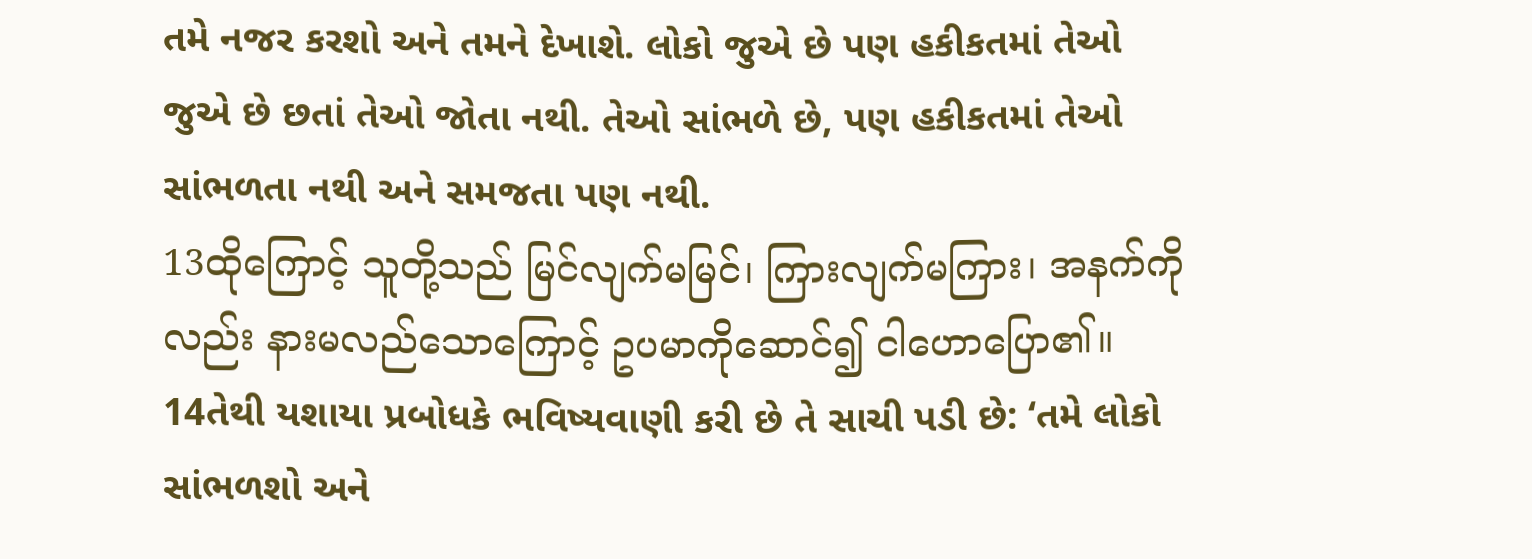તમે નજર કરશો અને તમને દેખાશે. લોકો જુએ છે પણ હકીકતમાં તેઓ જુએ છે છતાં તેઓ જોતા નથી. તેઓ સાંભળે છે, પણ હકીકતમાં તેઓ સાંભળતા નથી અને સમજતા પણ નથી.
13ထိုကြောင့် သူတို့သည် မြင်လျက်မမြင်၊ ကြားလျက်မကြား၊ အနက်ကိုလည်း နားမလည်သောကြောင့် ဥပမာကိုဆောင်၍ ငါဟောပြော၏။
14તેથી યશાયા પ્રબોધકે ભવિષ્યવાણી કરી છે તે સાચી પડી છે: ‘તમે લોકો સાંભળશો અને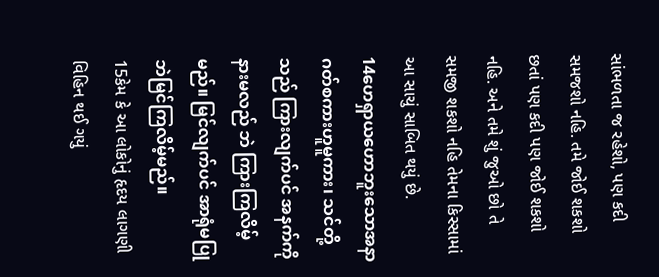સાંભળતા જ રહેશો, પણ કદી સમજશો નહિ. તમે જોઈ શકશો છતાં પણ કદી પણ જોઈ શકશો નહિ. અને તમે શું જુઓ છો તે સમજી શકશો નહિ તેમના કિસ્સામાં આ સાચું સાબિત થયું છે.
14ဟေရှာယဟောဘူးသောအနာဂတ်စကားဟူမူကား၊ သင်တို့သည် ကြားလျက်ပင် အနက်ကိုနားမလည် ဘဲ ကြားကြလိမ့်မည်။ မြင်လျက်ပင် အာရုံမပြုဘဲမြင်ကြလိမ့်မည်။
15કેમ કે આ લોકોનું હૃદય લાગણી વિહિન થઈ ગયું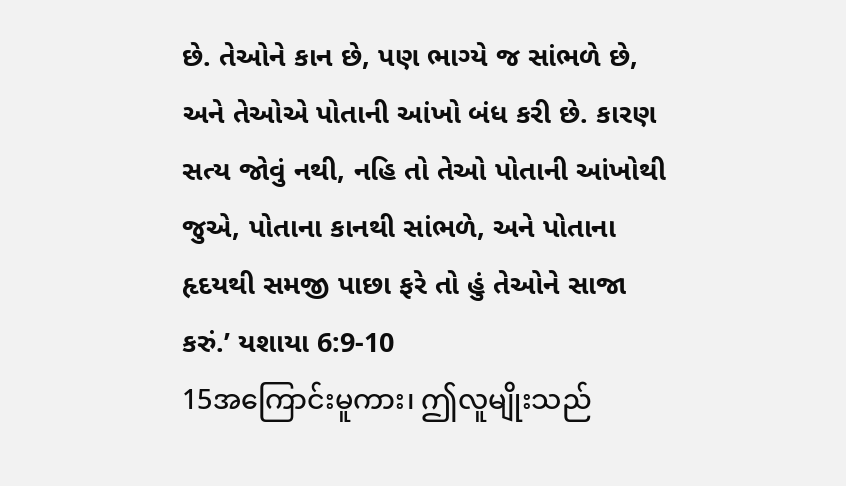છે. તેઓને કાન છે, પણ ભાગ્યે જ સાંભળે છે, અને તેઓએ પોતાની આંખો બંધ કરી છે. કારણ સત્ય જોવું નથી, નહિ તો તેઓ પોતાની આંખોથી જુએ, પોતાના કાનથી સાંભળે, અને પોતાના હૃદયથી સમજી પાછા ફરે તો હું તેઓને સાજા કરું.’ યશાયા 6:9-10
15အကြောင်းမူကား၊ ဤလူမျိုးသည်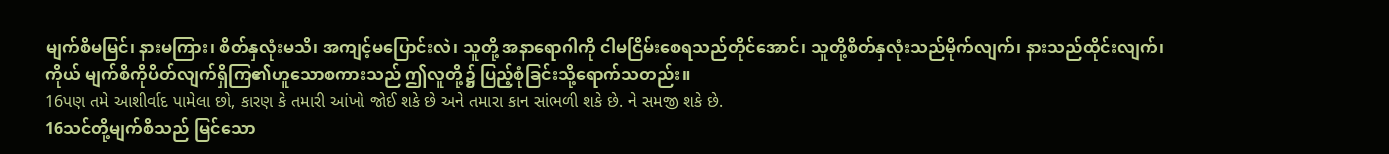မျက်စိမမြင်၊ နားမကြား၊ စိတ်နှလုံးမသိ၊ အကျင့်မပြောင်းလဲ၊ သူတို့ အနာရောဂါကို ငါမငြိမ်းစေရသည်တိုင်အောင်၊ သူတို့စိတ်နှလုံးသည်မိုက်လျက်၊ နားသည်ထိုင်းလျက်၊ ကိုယ် မျက်စိကိုပိတ်လျက်ရှိကြ၏ဟူသောစကားသည် ဤလူတို့၌ ပြည့်စုံခြင်းသို့ရောက်သတည်း။
16પણ તમે આશીર્વાદ પામેલા છો, કારણ કે તમારી આંખો જોઈ શકે છે અને તમારા કાન સાંભળી શકે છે. ને સમજી શકે છે.
16သင်တို့မျက်စိသည် မြင်သော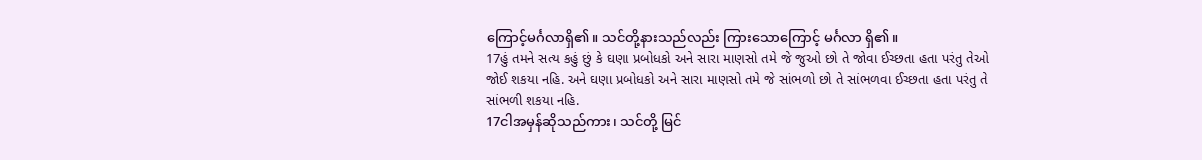ကြောင့်မင်္ဂလာရှိ၏။ သင်တို့နားသည်လည်း ကြားသောကြောင့် မင်္ဂလာ ရှိ၏။
17હું તમને સત્ય કહું છું કે ઘણા પ્રબોધકો અને સારા માણસો તમે જે જુઓ છો તે જોવા ઈચ્છતા હતા પરંતુ તેઓ જોઈ શકયા નહિ. અને ઘણા પ્રબોધકો અને સારા માણસો તમે જે સાંભળો છો તે સાંભળવા ઈચ્છતા હતા પરંતુ તે સાંભળી શકયા નહિ.
17ငါအမှန်ဆိုသည်ကား၊ သင်တို့ မြင်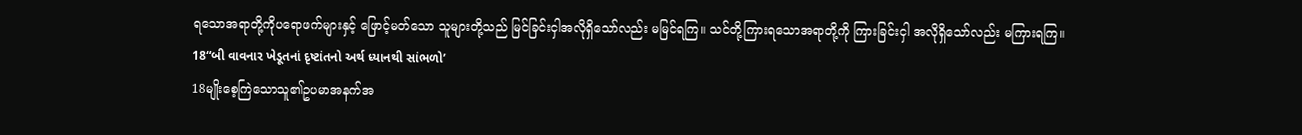ရသောအရာတို့ကိုပရောဖက်များနှင့် ဖြောင့်မတ်သော သူများတို့သည် မြင်ခြင်းငှါအလိုရှိသော်လည်း မမြင်ရကြ။ သင်တို့ကြားရသောအရာတို့ကို ကြားခြင်းငှါ အလိုရှိသော်လည်း မကြားရကြ။
18“બી વાવનાર ખેડૂતનાં દૃષ્ટાંતનો અર્થ ધ્યાનથી સાંભળો’
18မျိုးစေ့ကြဲသောသူ၏ဥပမာအနက်အ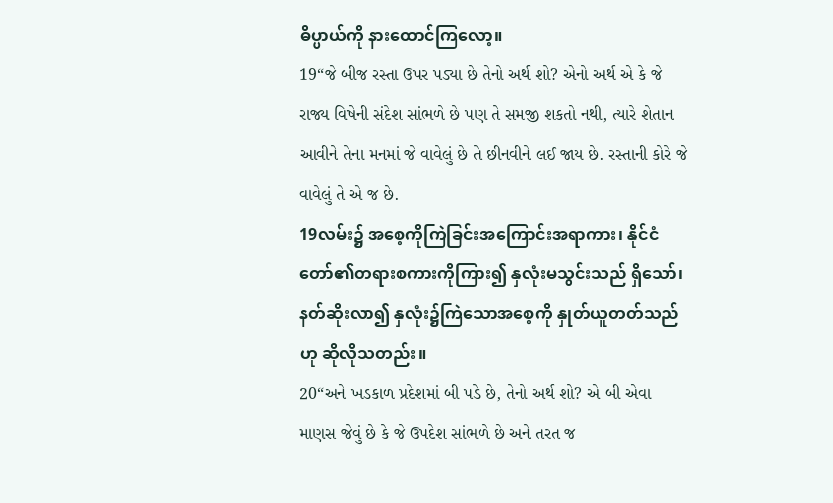ဓိပ္ပာယ်ကို နားထောင်ကြလော့။
19“જે બીજ રસ્તા ઉપર પડ્યા છે તેનો અર્થ શો? એનો અર્થ એ કે જે રાજ્ય વિષેની સંદેશ સાંભળે છે પણ તે સમજી શકતો નથી, ત્યારે શેતાન આવીને તેના મનમાં જે વાવેલું છે તે છીનવીને લઈ જાય છે. રસ્તાની કોરે જે વાવેલું તે એ જ છે.
19လမ်း၌ အစေ့ကိုကြဲခြင်းအကြောင်းအရာကား၊ နိုင်ငံတော်၏တရားစကားကိုကြား၍ နှလုံးမသွင်းသည် ရှိသော်၊ နတ်ဆိုးလာ၍ နှလုံး၌ကြဲသောအစေ့ကို နှုတ်ယူတတ်သည်ဟု ဆိုလိုသတည်း။
20“અને ખડકાળ પ્રદેશમાં બી પડે છે, તેનો અર્થ શો? એ બી એવા માણસ જેવું છે કે જે ઉપદેશ સાંભળે છે અને તરત જ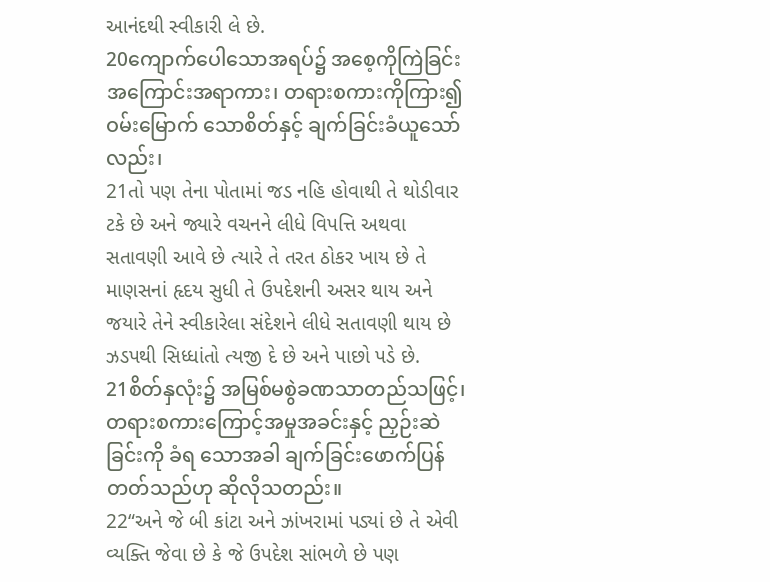આનંદથી સ્વીકારી લે છે.
20ကျောက်ပေါသောအရပ်၌ အစေ့ကိုကြဲခြင်းအကြောင်းအရာကား၊ တရားစကားကိုကြား၍ ဝမ်းမြောက် သောစိတ်နှင့် ချက်ခြင်းခံယူသော်လည်း၊
21તો પણ તેના પોતામાં જડ નહિ હોવાથી તે થોડીવાર ટકે છે અને જ્યારે વચનને લીધે વિપત્તિ અથવા સતાવણી આવે છે ત્યારે તે તરત ઠોકર ખાય છે તે માણસનાં હૃદય સુધી તે ઉપદેશની અસર થાય અને જયારે તેને સ્વીકારેલા સંદેશને લીધે સતાવણી થાય છે ઝડપથી સિધ્ધાંતો ત્યજી દે છે અને પાછો પડે છે.
21စိတ်နှလုံး၌ အမြစ်မစွဲခဏသာတည်သဖြင့်၊ တရားစကားကြောင့်အမှုအခင်းနှင့် ညှဉ်းဆဲခြင်းကို ခံရ သောအခါ ချက်ခြင်းဖောက်ပြန်တတ်သည်ဟု ဆိုလိုသတည်း။
22“અને જે બી કાંટા અને ઝાંખરામાં પડ્યાં છે તે એવી વ્યક્તિ જેવા છે કે જે ઉપદેશ સાંભળે છે પણ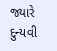જ્યારે દુન્યવી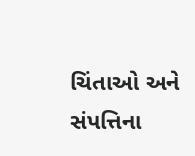ચિંતાઓ અને સંપત્તિના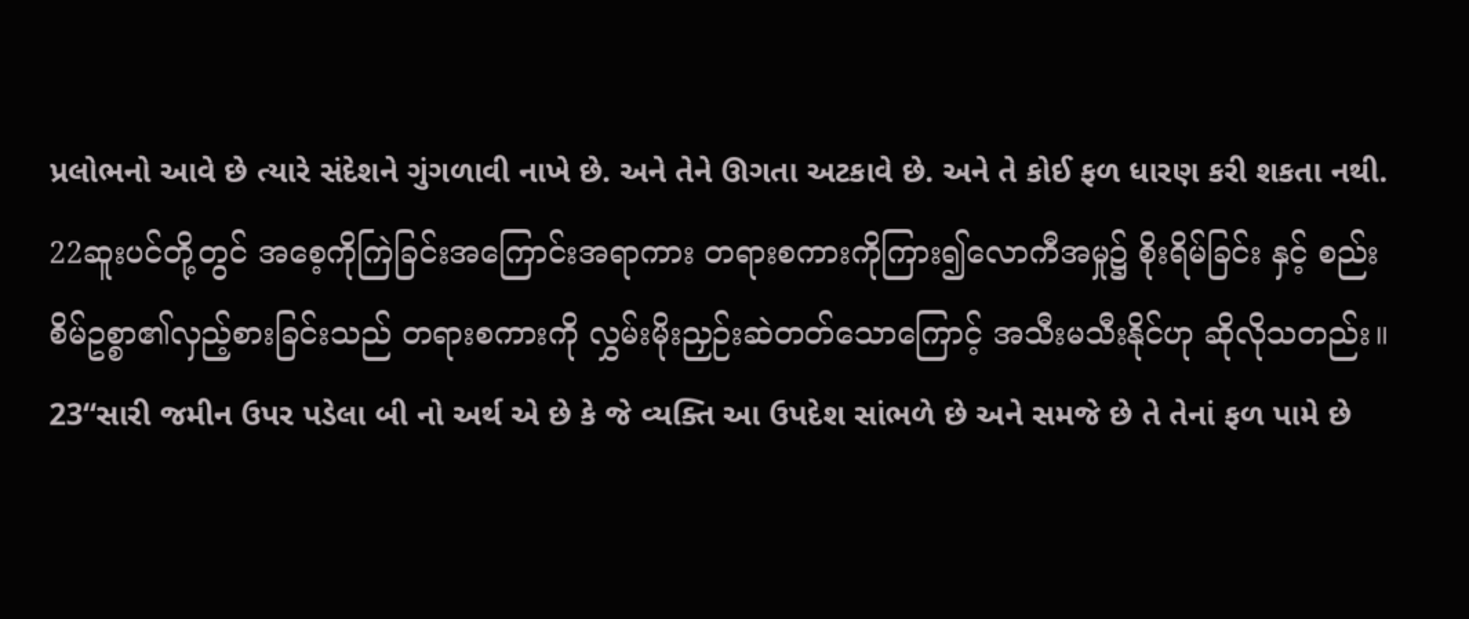પ્રલોભનો આવે છે ત્યારે સંદેશને ગુંગળાવી નાખે છે. અને તેને ઊગતા અટકાવે છે. અને તે કોઈ ફળ ધારણ કરી શકતા નથી.
22ဆူးပင်တို့တွင် အစေ့ကိုကြဲခြင်းအကြောင်းအရာကား တရားစကားကိုကြား၍လောကီအမှု၌ စိုးရိမ်ခြင်း နှင့် စည်းစိမ်ဥစ္စာ၏လှည့်စားခြင်းသည် တရားစကားကို လွှမ်းမိုးညှဉ်းဆဲတတ်သောကြောင့် အသီးမသီးနိုင်ဟု ဆိုလိုသတည်း။
23“સારી જમીન ઉપર પડેલા બી નો અર્થ એ છે કે જે વ્યક્તિ આ ઉપદેશ સાંભળે છે અને સમજે છે તે તેનાં ફળ પામે છે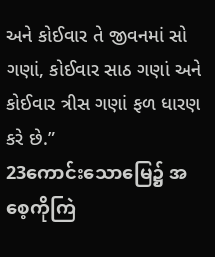અને કોઈવાર તે જીવનમાં સો ગણાં, કોઈવાર સાઠ ગણાં અને કોઈવાર ત્રીસ ગણાં ફળ ધારણ કરે છે.”
23ကောင်းသောမြေ၌ အစေ့ကိုကြဲ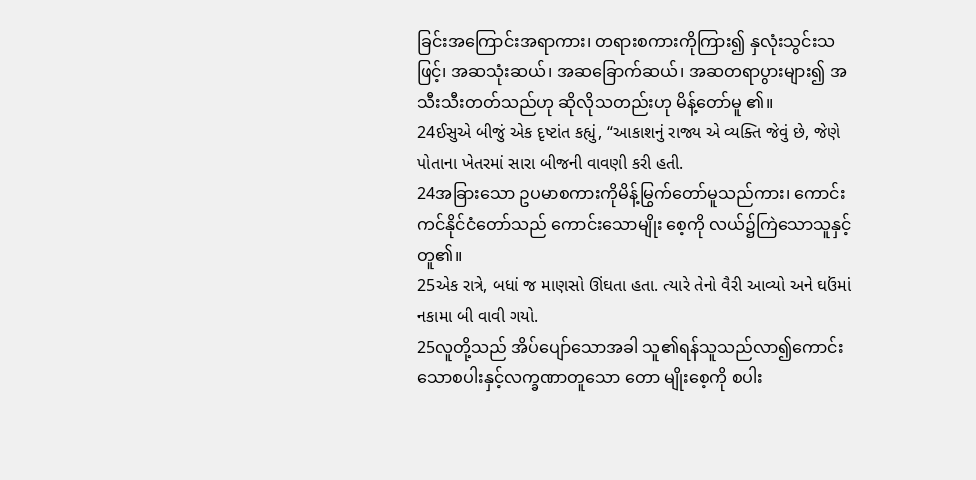ခြင်းအကြောင်းအရာကား၊ တရားစကားကိုကြား၍ နှလုံးသွင်းသဖြင့်၊ အဆသုံးဆယ်၊ အဆခြောက်ဆယ်၊ အဆတရာပွားများ၍ အသီးသီးတတ်သည်ဟု ဆိုလိုသတည်းဟု မိန့်တော်မူ ၏။
24ઈસુએ બીજું એક દૃષ્ટાંત કહ્યું, “આકાશનું રાજ્ય એ વ્યક્તિ જેવું છે, જેણે પોતાના ખેતરમાં સારા બીજની વાવણી કરી હતી.
24အခြားသော ဥပမာစကားကိုမိန့်မြွက်တော်မူသည်ကား၊ ကောင်းကင်နိုင်ငံတော်သည် ကောင်းသောမျိုး စေ့ကို လယ်၌ကြဲသောသူနှင့်တူ၏။
25એક રાત્રે, બધાં જ માણસો ઊંઘતા હતા. ત્યારે તેનો વૈરી આવ્યો અને ઘઉંમાં નકામા બી વાવી ગયો.
25လူတို့သည် အိပ်ပျော်သောအခါ သူ၏ရန်သူသည်လာ၍ကောင်းသောစပါးနှင့်လက္ခဏာတူသော တော မျိုးစေ့ကို စပါး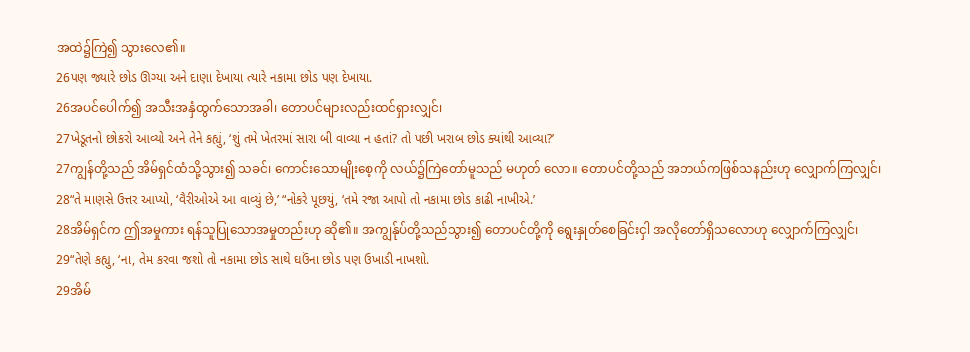အထဲ၌ကြဲ၍ သွားလေ၏။
26પણ જ્યારે છોડ ઊગ્યા અને દાણા દેખાયા ત્યારે નકામા છોડ પણ દેખાયા.
26အပင်ပေါက်၍ အသီးအနှံထွက်သောအခါ၊ တောပင်များလည်းထင်ရှားလျှင်၊
27ખેડૂતનો છોકરો આવ્યો અને તેને કહ્યું, ‘શું તમે ખેતરમાં સારા બી વાવ્યા ન હતાં? તો પછી ખરાબ છોડ ક્યાંથી આવ્યા?’
27ကျွန်တို့သည် အိမ်ရှင်ထံသို့သွား၍ သခင်၊ ကောင်းသောမျိုးစေ့ကို လယ်၌ကြဲတော်မူသည် မဟုတ် လော။ တောပင်တို့သည် အဘယ်ကဖြစ်သနည်းဟု လျှောက်ကြလျှင်၊
28“તે માણસે ઉત્તર આપ્યો, ‘વૈરીઓએ આ વાવ્યું છે,’ “નોકરે પૂછયું, ‘તમે રજા આપો તો નકામા છોડ કાઢી નાખીએ.’
28အိမ်ရှင်က ဤအမှုကား ရန်သူပြုသောအမှုတည်းဟု ဆို၏။ အကျွန်ုပ်တို့သည်သွား၍ တောပင်တို့ကို ရွေးနှုတ်စေခြင်းငှါ အလိုတော်ရှိသလောဟု လျှောက်ကြလျှင်၊
29“તેણે કહ્યુ, ‘ના, તેમ કરવા જશો તો નકામા છોડ સાથે ઘઉંના છોડ પણ ઉખાડી નાખશો.
29အိမ်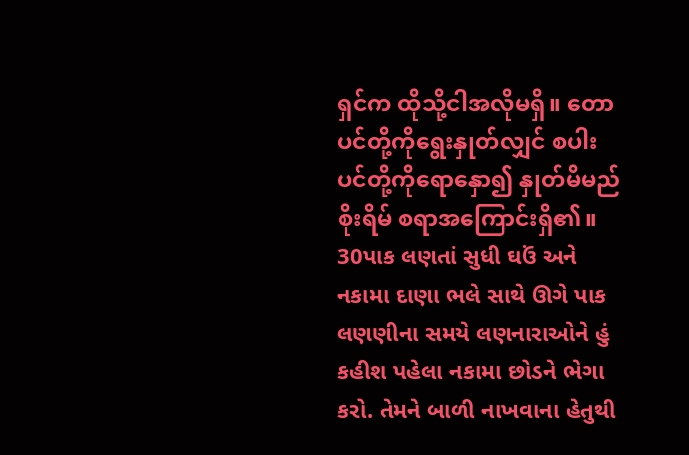ရှင်က ထိုသို့ငါအလိုမရှိ။ တောပင်တို့ကိုရွေးနှုတ်လျှင် စပါးပင်တို့ကိုရောနှော၍ နှုတ်မိမည် စိုးရိမ် စရာအကြောင်းရှိ၏။
30પાક લણતાં સુધી ઘઉં અને નકામા દાણા ભલે સાથે ઊગે પાક લણણીના સમયે લણનારાઓને હું કહીશ પહેલા નકામા છોડને ભેગા કરો. તેમને બાળી નાખવાના હેતુથી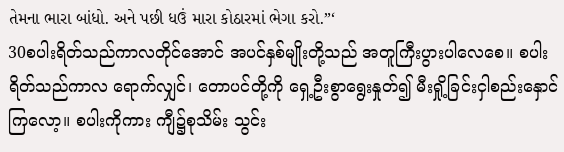તેમના ભારા બાંધો. અને પછી ધઉં મારા કોઠારમાં ભેગા કરો.”‘
30စပါးရိတ်သည်ကာလတိုင်အောင် အပင်နှစ်မျိုးတို့သည် အတူကြီးပွားပါလေစေ။ စပါးရိတ်သည်ကာလ ရောက်လျှင်၊ တောပင်တို့ကို ရှေ့ဦးစွာရွေးနှုတ်၍ မီးရှို့ခြင်းငှါစည်းနှောင်ကြလော့။ စပါးကိုကား ကျီ၌စုသိမ်း သွင်း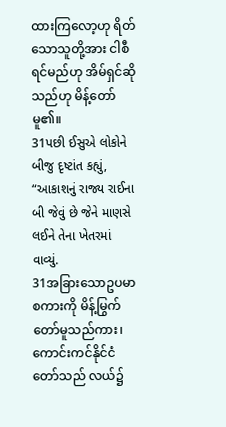ထားကြလော့ဟု ရိတ်သောသူတို့အား ငါစီရင်မည်ဟု အိမ်ရှင်ဆိုသည်ဟု မိန့်တော်မူ၏။
31પછી ઈસુએ લોકોને બીજુ દૃષ્ટાંત કહ્યું, “આકાશનું રાજ્ય રાઈના બી જેવું છે જેને માણસે લઈને તેના ખેતરમાં વાવ્યું.
31အခြားသောဥပမာစကားကို မိန့်မြွက်တော်မူသည်ကား၊ ကောင်းကင်နိုင်ငံတော်သည် လယ်၌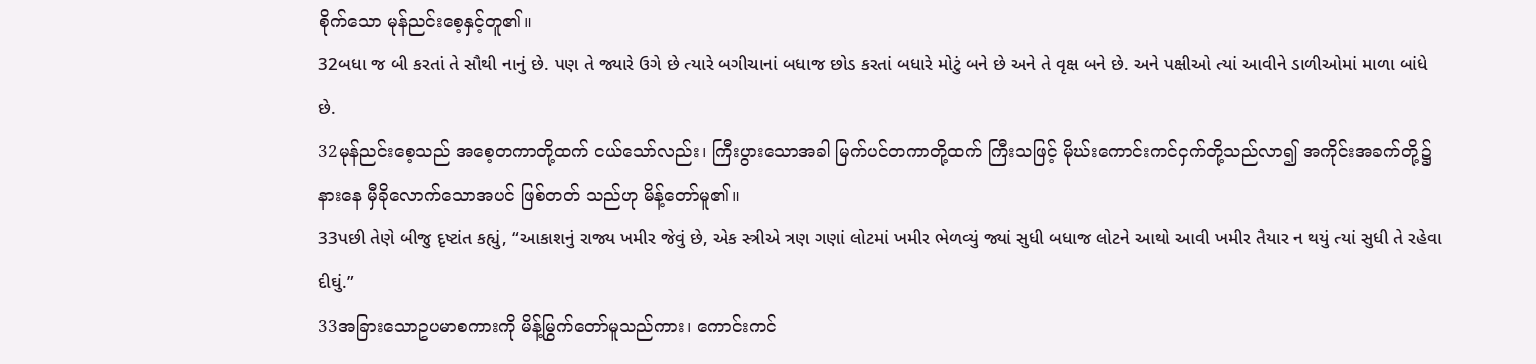စိုက်သော မုန်ညင်းစေ့နှင့်တူ၏။
32બધા જ બી કરતાં તે સૌથી નાનું છે. પણ તે જ્યારે ઉગે છે ત્યારે બગીચાનાં બધાજ છોડ કરતાં બધારે મોટું બને છે અને તે વૃક્ષ બને છે. અને પક્ષીઓ ત્યાં આવીને ડાળીઓમાં માળા બાંધે છે.
32မုန်ညင်းစေ့သည် အစေ့တကာတို့ထက် ငယ်သော်လည်း၊ ကြီးပွားသောအခါ မြက်ပင်တကာတို့ထက် ကြီးသဖြင့် မိုဃ်းကောင်းကင်ငှက်တို့သည်လာ၍ အကိုင်းအခက်တို့၌နားနေ မှီခိုလောက်သောအပင် ဖြစ်တတ် သည်ဟု မိန့်တော်မူ၏။
33પછી તેણે બીજુ દૃષ્ટાંત કહ્યું, “આકાશનું રાજ્ય ખમીર જેવું છે, એક સ્ત્રીએ ત્રણ ગણાં લોટમાં ખમીર ભેળવ્યું જ્યાં સુધી બધાજ લોટને આથો આવી ખમીર તૈયાર ન થયું ત્યાં સુધી તે રહેવા દીઘું.”
33အခြားသောဥပမာစကားကို မိန့်မြွက်တော်မူသည်ကား၊ ကောင်းကင်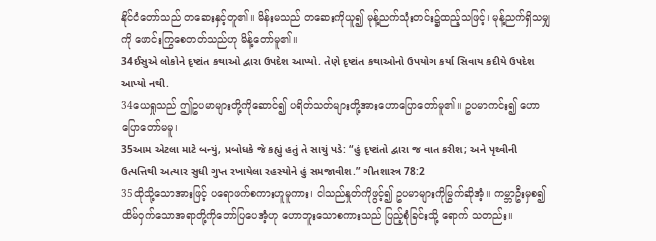နိုင်ငံတော်သည် တဆေးနှင့်တူ၏။ မိန်းမသည် တဆေးကိုယူ၍ မုန့်ညက်သုံးတင်း၌ထည့်သဖြင့်၊ မုန့်ညက်ရှိသမျှကို ဖောင်းကြွစေတတ်သည်ဟု မိန့်တော်မူ၏။
34ઈસુએ લોકોને દૃષ્ટાંત કથાઓ દ્વારા ઉપદેશ આપ્યો. તેણે દૃષ્ટાંત કથાઓનો ઉપયોગ કર્યા સિવાય કદીયે ઉપદેશ આપ્યો નથી.
34ယေရှုသည် ဤဥပမာများတို့ကိုဆောင်၍ ပရိတ်သတ်များတို့အားဟောပြောတော်မူ၏။ ဥပမာကင်း၍ ဟောပြောတော်မမူ၊
35આમ એટલા માટે બન્યું, પ્રબોધકે જે કહ્યું હતું તે સાચું પડે: “હું દૃષ્ટાંતો દ્વારા જ વાત કરીશ; અને પૃથ્વીની ઉત્પત્તિથી અત્યાર સુધી ગુપ્ત રખાયેલા રહસ્યોને હું સમજાવીશ.” ગીતશાસ્ત્ર 78:2
35ထိုသို့သောအားဖြင့် ပရောဖက်စကားဟူမူကား၊ ငါသည်နှုတ်ကိုဖွင့်၍ ဥပမာများကိုမြွက်ဆိုအံ့။ ကမ္ဘာဦးမှစ၍ ထိမ်ဝှက်သောအရာတို့ကိုဘော်ပြပေအံ့ဟု ဟောဘူးသောစကားသည် ပြည့်စုံခြင်းသို့ ရောက် သတည်း။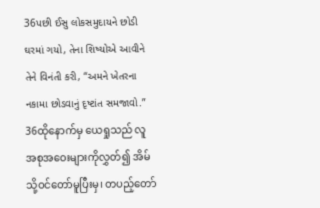36પછી ઈસુ લોકસમુદાયને છોડી ઘરમાં ગયો, તેના શિષ્યોએ આવીને તેને વિનંતી કરી, “અમને ખેતરના નકામા છોડવાનું દૃષ્ટાંત સમજાવો.”
36ထိုနောက်မှ ယေရှုသည် လူအစုအဝေးများကိုလွှတ်၍ အိမ်သို့ဝင်တော်မူပြီးမှ၊ တပည့်တော်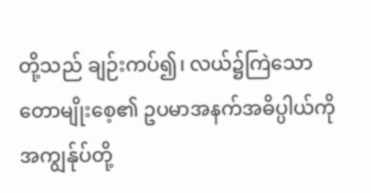တို့သည် ချဉ်းကပ်၍၊ လယ်၌ကြဲသောတောမျိုးစေ့၏ ဥပမာအနက်အဓိပ္ပါယ်ကို အကျွန်ုပ်တို့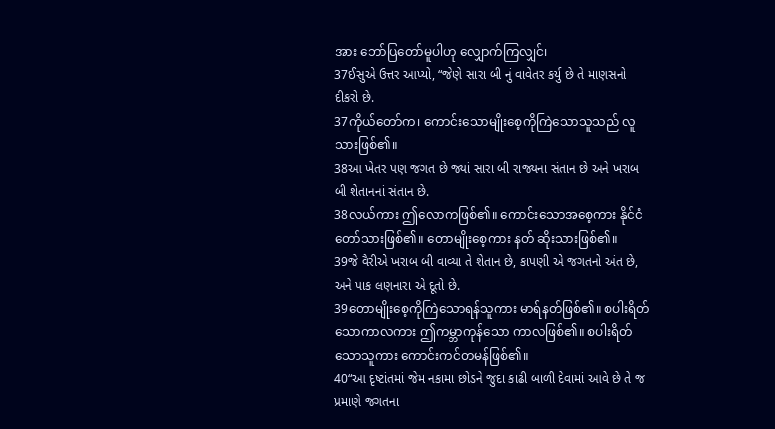အား ဘော်ပြတော်မူပါဟု လျှောက်ကြလျှင်၊
37ઈસુએ ઉત્તર આપ્યો, “જેણે સારા બી નું વાવેતર કર્યુ છે તે માણસનો દીકરો છે.
37ကိုယ်တော်က၊ ကောင်းသောမျိုးစေ့ကိုကြဲသောသူသည် လူသားဖြစ်၏။
38આ ખેતર પણ જગત છે જ્યાં સારા બી રાજ્યના સંતાન છે અને ખરાબ બી શેતાનનાં સંતાન છે.
38လယ်ကား ဤလောကဖြစ်၏။ ကောင်းသောအစေ့ကား နိုင်ငံတော်သားဖြစ်၏။ တောမျိုးစေ့ကား နတ် ဆိုးသားဖြစ်၏။
39જે વૈરીએ ખરાબ બી વાવ્યા તે શેતાન છે, કાપણી એ જગતનો અંત છે, અને પાક લણનારા એ દૂતો છે.
39တောမျိုးစေ့ကိုကြဲသောရန်သူကား မာရ်နတ်ဖြစ်၏။ စပါးရိတ်သောကာလကား ဤကမ္ဘာကုန်သော ကာလဖြစ်၏။ စပါးရိတ်သောသူကား ကောင်းကင်တမန်ဖြစ်၏။
40“આ દૃષ્ટાંતમાં જેમ નકામા છોડને જુદા કાઢી બાળી દેવામાં આવે છે તે જ પ્રમાણે જગતના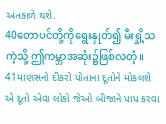અંતકાળે થશે.
40တောပင်တို့ကိုရွေးနှုတ်၍ မီးရှို့သကဲ့သို့ ဤကမ္ဘာအဆုံး၌ဖြစ်လတံ့။
41માણસનો દીકરો પોતાના દૂતોને મોકલશે એ દૂતો એવા લોકો જેઓ બીજાને પાપ કરવા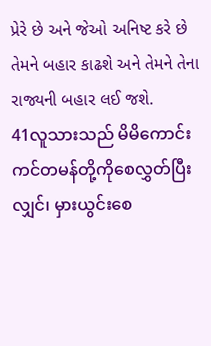પ્રેરે છે અને જેઓ અનિષ્ટ કરે છે તેમને બહાર કાઢશે અને તેમને તેના રાજ્યની બહાર લઈ જશે.
41လူသားသည် မိမိကောင်းကင်တမန်တို့ကိုစေလွှတ်ပြီးလျှင်၊ မှားယွင်းစေ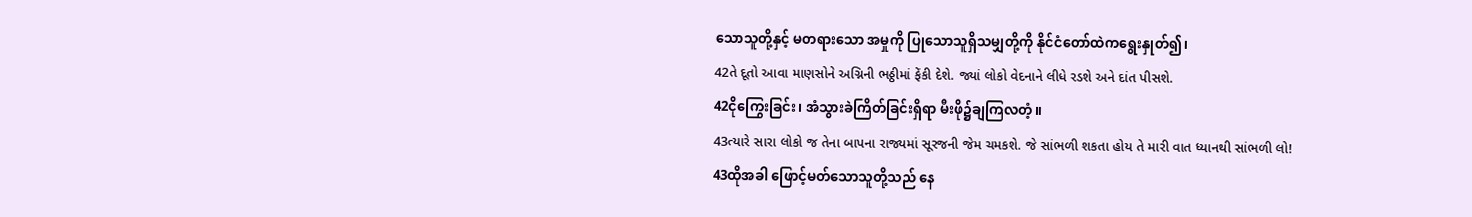သောသူတို့နှင့် မတရားသော အမှုကို ပြုသောသူရှိသမျှတို့ကို နိုင်ငံတော်ထဲကရွေးနှုတ်၍၊
42તે દૂતો આવા માણસોને અગ્નિની ભઠ્ઠીમાં ફેંકી દેશે. જ્યાં લોકો વેદનાને લીધે રડશે અને દાંત પીસશે.
42ငိုကြွေးခြင်း၊ အံသွားခဲကြိတ်ခြင်းရှိရာ မီးဖို၌ချကြလတံ့။
43ત્યારે સારા લોકો જ તેના બાપના રાજ્યમાં સૂરજની જેમ ચમકશે. જે સાંભળી શકતા હોય તે મારી વાત ધ્યાનથી સાંભળી લો!
43ထိုအခါ ဖြောင့်မတ်သောသူတို့သည် နေ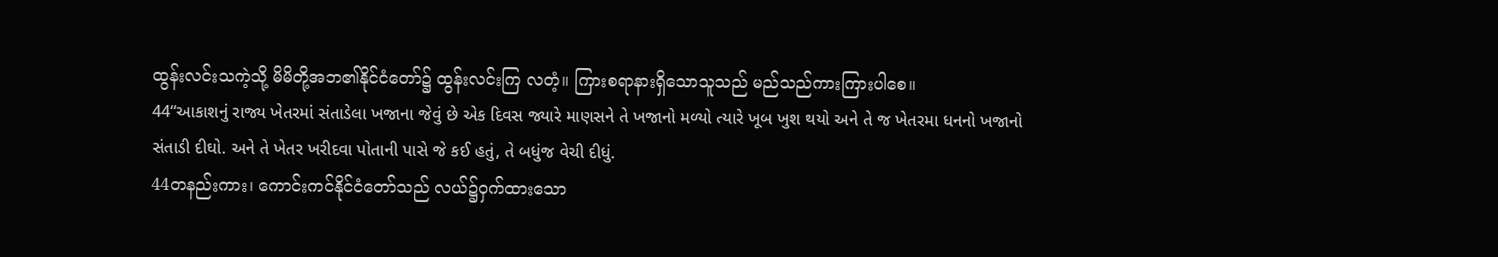ထွန်းလင်းသကဲ့သို့ မိမိတို့အဘ၏နိုင်ငံတော်၌ ထွန်းလင်းကြ လတံ့။ ကြားစရာနားရှိသောသူသည် မည်သည်ကားကြားပါစေ။
44“આકાશનું રાજ્ય ખેતરમાં સંતાડેલા ખજાના જેવું છે એક દિવસ જ્યારે માણસને તે ખજાનો મળ્યો ત્યારે ખૂબ ખુશ થયો અને તે જ ખેતરમા ધનનો ખજાનો સંતાડી દીઘો. અને તે ખેતર ખરીદવા પોતાની પાસે જે કઈ હતું, તે બધુંજ વેચી દીધું.
44တနည်းကား၊ ကောင်းကင်နိုင်ငံတော်သည် လယ်၌ဝှက်ထားသော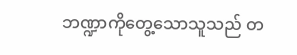ဘဏ္ဍာကိုတွေ့သောသူသည် တ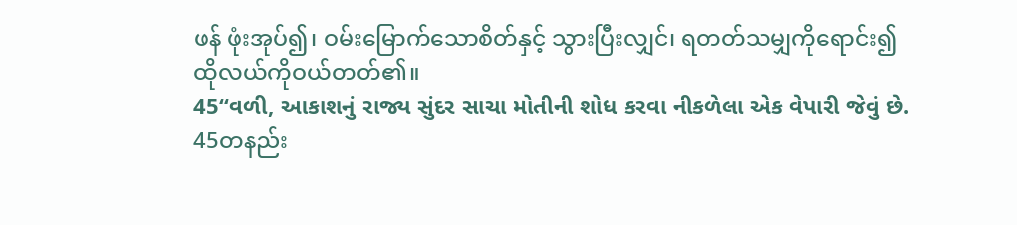ဖန် ဖုံးအုပ်၍၊ ဝမ်းမြောက်သောစိတ်နှင့် သွားပြီးလျှင်၊ ရတတ်သမျှကိုရောင်း၍ ထိုလယ်ကိုဝယ်တတ်၏။
45“વળી, આકાશનું રાજ્ય સુંદર સાચા મોતીની શોધ કરવા નીકળેલા એક વેપારી જેવું છે.
45တနည်း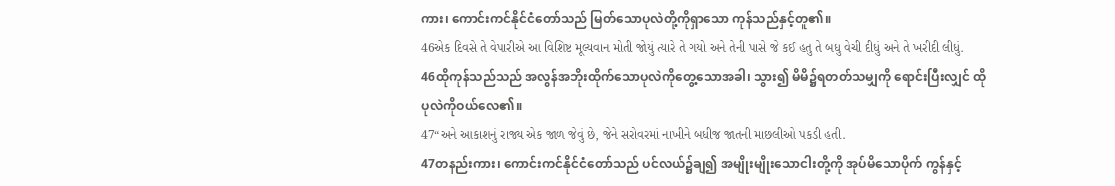ကား၊ ကောင်းကင်နိုင်ငံတော်သည် မြတ်သောပုလဲတို့ကိုရှာသော ကုန်သည်နှင့်တူ၏။
46એક દિવસે તે વેપારીએ આ વિશિષ્ટ મૂલ્યવાન મોતી જોયું ત્યારે તે ગયો અને તેની પાસે જે કઈ હતુ તે બધુ વેચી દીધું અને તે ખરીદી લીધું.
46ထိုကုန်သည်သည် အလွန်အဘိုးထိုက်သောပုလဲကိုတွေ့သောအခါ၊ သွား၍ မိမိ၌ရတတ်သမျှကို ရောင်းပြီးလျှင် ထိုပုလဲကိုဝယ်လေ၏။
47“અને આકાશનું રાજ્ય એક જાળ જેવું છે, જેને સરોવરમાં નાખીને બધીજ જાતની માછલીઓ પકડી હતી.
47တနည်းကား၊ ကောင်းကင်နိုင်ငံတော်သည် ပင်လယ်၌ချ၍ အမျိုးမျိုးသောငါးတို့ကို အုပ်မိသောပိုက် ကွန်နှင့်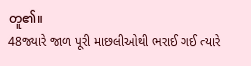တူ၏။
48જ્યારે જાળ પૂરી માછલીઓથી ભરાઈ ગઈ ત્યારે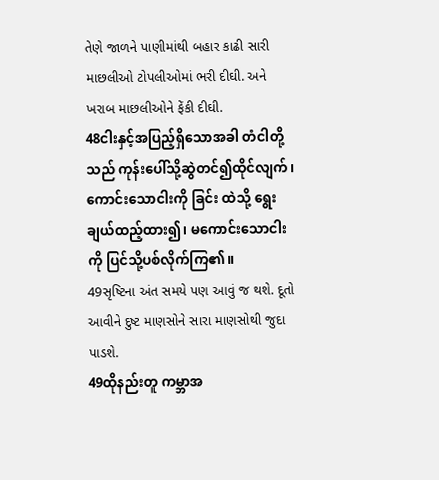તેણે જાળને પાણીમાંથી બહાર કાઢી સારી માછલીઓ ટોપલીઓમાં ભરી દીઘી. અને ખરાબ માછલીઓને ફેંકી દીઘી.
48ငါးနှင့်အပြည့်ရှိသောအခါ တံငါတို့သည် ကုန်းပေါ်သို့ဆွဲတင်၍ထိုင်လျက်၊ ကောင်းသောငါးကို ခြင်း ထဲသို့ ရွေးချယ်ထည့်ထား၍၊ မကောင်းသောငါးကို ပြင်သို့ပစ်လိုက်ကြ၏။
49સૃષ્ટિના અંત સમયે પણ આવું જ થશે. દૂતો આવીને દુષ્ટ માણસોને સારા માણસોથી જુદા પાડશે.
49ထိုနည်းတူ ကမ္ဘာအ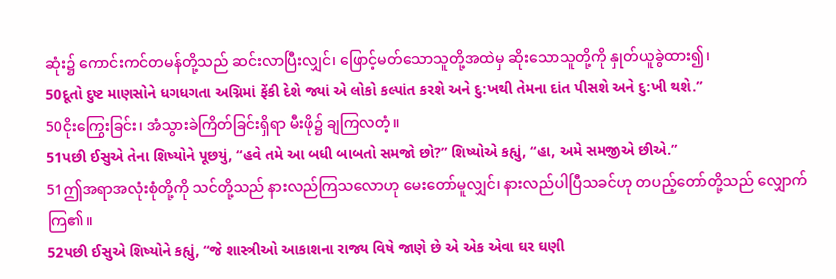ဆုံး၌ ကောင်းကင်တမန်တို့သည် ဆင်းလာပြီးလျှင်၊ ဖြောင့်မတ်သောသူတို့အထဲမှ ဆိုးသောသူတို့ကို နှုတ်ယူခွဲထား၍၊
50દૂતો દુષ્ટ માણસોને ધગધગતા અગ્નિમાં ફેંકી દેશે જ્યાં એ લોકો કલ્પાંત કરશે અને દુ:ખથી તેમના દાંત પીસશે અને દુ:ખી થશે.”
50ငိုးကြွေးခြင်း၊ အံသွားခဲကြိတ်ခြင်းရှိရာ မီးဖို၌ ချကြလတံ့။
51પછી ઈસુએ તેના શિષ્યોને પૂછયું, “હવે તમે આ બધી બાબતો સમજો છો?” શિષ્યોએ કહ્યું, “હા, અમે સમજીએ છીએ.”
51ဤအရာအလုံးစုံတို့ကို သင်တို့သည် နားလည်ကြသလောဟု မေးတော်မူလျှင်၊ နားလည်ပါပြီသခင်ဟု တပည့်တော်တို့သည် လျှောက်ကြ၏။
52પછી ઈસુએ શિષ્યોને કહ્યું, “જે શાસ્ત્રીઓ આકાશના રાજ્ય વિષે જાણે છે એ એક એવા ઘર ઘણી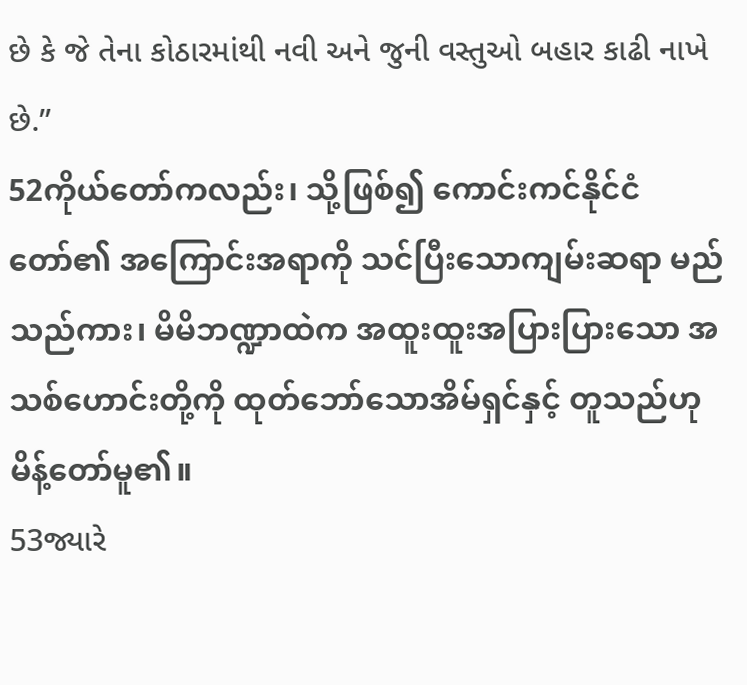છે કે જે તેના કોઠારમાંથી નવી અને જુની વસ્તુઓ બહાર કાઢી નાખે છે.”
52ကိုယ်တော်ကလည်း၊ သို့ဖြစ်၍ ကောင်းကင်နိုင်ငံတော်၏ အကြောင်းအရာကို သင်ပြီးသောကျမ်းဆရာ မည်သည်ကား၊ မိမိဘဏ္ဍာထဲက အထူးထူးအပြားပြားသော အသစ်ဟောင်းတို့ကို ထုတ်ဘော်သောအိမ်ရှင်နှင့် တူသည်ဟု မိန့်တော်မူ၏။
53જ્યારે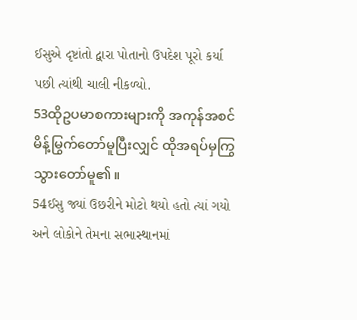ઈસુએ દૃષ્ટાંતો દ્વારા પોતાનો ઉપદેશ પૂરો કર્યા પછી ત્યાંથી ચાલી નીકળ્યો.
53ထိုဥပမာစကားများကို အကုန်အစင်မိန့်မြွက်တော်မူပြီးလျှင် ထိုအရပ်မှကြွသွားတော်မူ၏။
54ઈસુ જ્યાં ઉછરીને મોટો થયો હતો ત્યાં ગયો અને લોકોને તેમના સભાસ્થાનમાં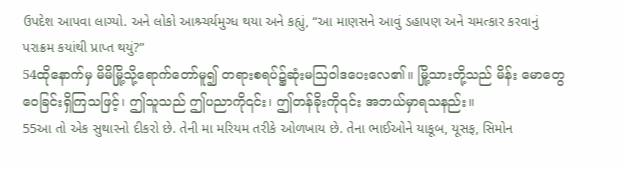ઉપદેશ આપવા લાગ્યો. અને લોકો આશ્ર્ચર્યમુગ્ધ થયા અને કહ્યું, “આ માણસને આવું ડહાપણ અને ચમત્કાર કરવાનું પરાક્રમ કયાંથી પ્રાપ્ત થયું?”
54ထိုနောက်မှ မိမိမြို့သို့ရောက်တော်မူ၍ တရားစရပ်၌ဆုံးမဩဝါဒပေးလေ၏။ မြို့သားတို့သည် မိန်း မောတွေဝေခြင်းရှိကြသဖြင့်၊ ဤသူသည် ဤပညာကို၎င်း၊ ဤတန်ခိုးကို၎င်း အဘယ်မှာရသနည်း။
55આ તો એક સુથારનો દીકરો છે. તેની મા મરિયમ તરીકે ઓળખાય છે. તેના ભાઈઓને યાકૂબ, યૂસફ, સિમોન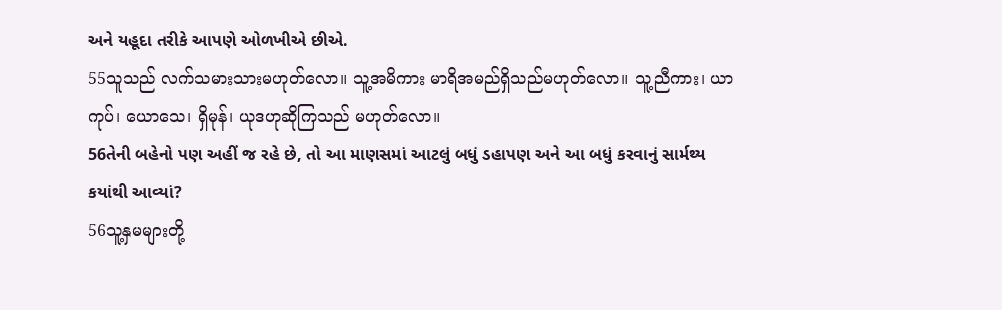અને યહૂદા તરીકે આપણે ઓળખીએ છીએ.
55သူသည် လက်သမားသားမဟုတ်လော။ သူ့အမိကား မာရိအမည်ရှိသည်မဟုတ်လော။ သူ့ညီကား၊ ယာကုပ်၊ ယောသေ၊ ရှိမုန်၊ ယုဒဟုဆိုကြသည် မဟုတ်လော။
56તેની બહેનો પણ અહીં જ રહે છે, તો આ માણસમાં આટલું બધું ડહાપણ અને આ બધું કરવાનું સાર્મથ્ય કયાંથી આવ્યાં?
56သူ့နှမများတို့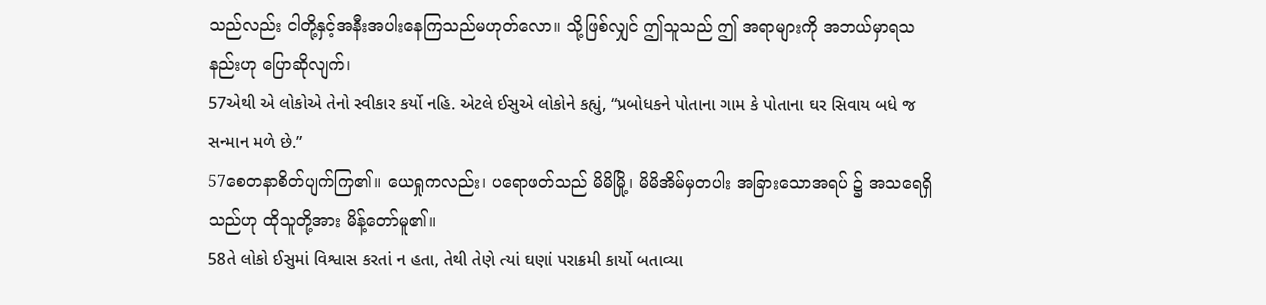သည်လည်း ငါတို့နှင့်အနီးအပါးနေကြသည်မဟုတ်လော။ သို့ဖြစ်လျှင် ဤသူသည် ဤ အရာများကို အဘယ်မှာရသနည်းဟု ပြောဆိုလျက်၊
57એથી એ લોકોએ તેનો સ્વીકાર કર્યો નહિ. એટલે ઈસુએ લોકોને કહ્યું, “પ્રબોધકને પોતાના ગામ કે પોતાના ઘર સિવાય બધે જ સન્માન મળે છે.”
57စေတနာစိတ်ပျက်ကြ၏။ ယေရှုကလည်း၊ ပရောဖတ်သည် မိမိမြို့၊ မိမိအိမ်မှတပါး အခြားသောအရပ် ၌ အသရေရှိသည်ဟု ထိုသူတို့အား မိန့်တော်မူ၏။
58તે લોકો ઈસુમાં વિશ્વાસ કરતાં ન હતા, તેથી તેણે ત્યાં ઘણાં પરાક્રમી કાર્યો બતાવ્યા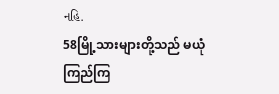નહિ.
58မြို့သားများတို့သည် မယုံကြည်ကြ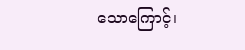သောကြောင့်၊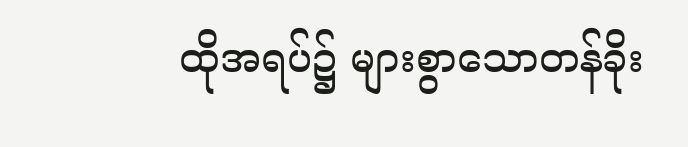ထိုအရပ်၌ များစွာသောတန်ခိုး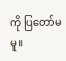ကို ပြတော်မမူ။